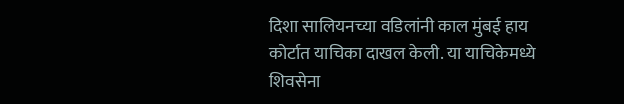दिशा सालियनच्या वडिलांनी काल मुंबई हाय कोर्टात याचिका दाखल केली. या याचिकेमध्ये शिवसेना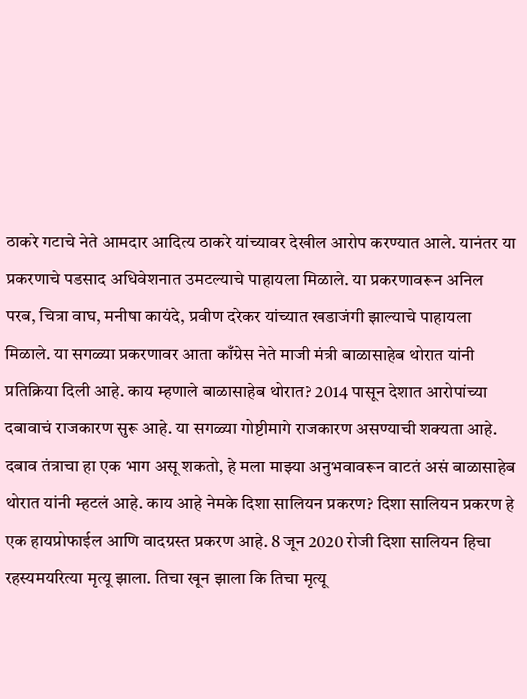ठाकरे गटाचे नेते आमदार आदित्य ठाकरे यांच्यावर देखील आरोप करण्यात आले. यानंतर या प्रकरणाचे पडसाद अधिवेशनात उमटल्याचे पाहायला मिळाले. या प्रकरणावरून अनिल परब, चित्रा वाघ, मनीषा कायंदे, प्रवीण दरेकर यांच्यात खडाजंगी झाल्याचे पाहायला मिळाले. या सगळ्या प्रकरणावर आता काँग्रेस नेते माजी मंत्री बाळासाहेब थोरात यांनी प्रतिक्रिया दिली आहे. काय म्हणाले बाळासाहेब थोरात? 2014 पासून देशात आरोपांच्या दबावाचं राजकारण सुरू आहे. या सगळ्या गोष्टीमागे राजकारण असण्याची शक्यता आहे. दबाव तंत्राचा हा एक भाग असू शकतो, हे मला माझ्या अनुभवावरून वाटतं असं बाळासाहेब थोरात यांनी म्हटलं आहे. काय आहे नेमके दिशा सालियन प्रकरण? दिशा सालियन प्रकरण हे एक हायप्रोफाईल आणि वादग्रस्त प्रकरण आहे. 8 जून 2020 रोजी दिशा सालियन हिचा रहस्यमयरित्या मृत्यू झाला. तिचा खून झाला कि तिचा मृत्यू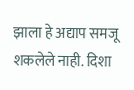झाला हे अद्याप समजू शकलेले नाही. दिशा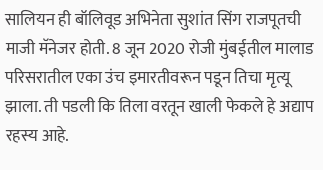सालियन ही बॉलिवूड अभिनेता सुशांत सिंग राजपूतची माजी मॅनेजर होती. 8 जून 2020 रोजी मुंबईतील मालाड परिसरातील एका उंच इमारतीवरून पडून तिचा मृत्यू झाला. ती पडली कि तिला वरतून खाली फेकले हे अद्याप रहस्य आहे.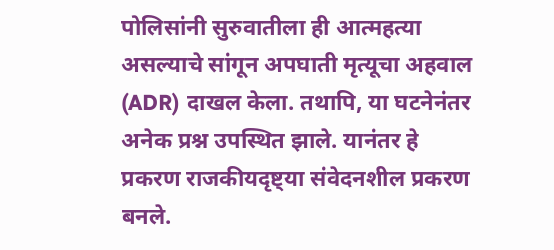पोलिसांनी सुरुवातीला ही आत्महत्या असल्याचे सांगून अपघाती मृत्यूचा अहवाल (ADR) दाखल केला. तथापि, या घटनेनंतर अनेक प्रश्न उपस्थित झाले. यानंतर हे प्रकरण राजकीयदृष्ट्या संवेदनशील प्रकरण बनले.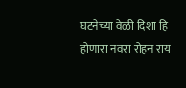घटनेच्या वेळी दिशा हि होणारा नवरा रोहन राय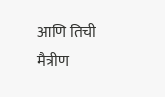आणि तिची मैत्रीण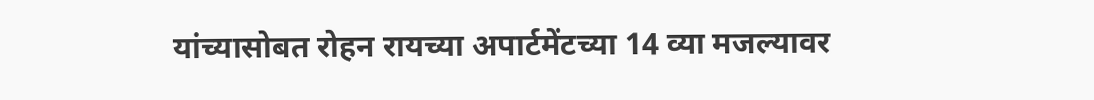यांच्यासोबत रोहन रायच्या अपार्टमेंटच्या 14 व्या मजल्यावर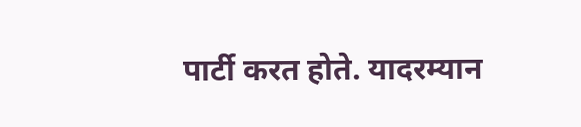पार्टी करत होते. यादरम्यान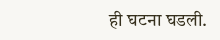ही घटना घडली.